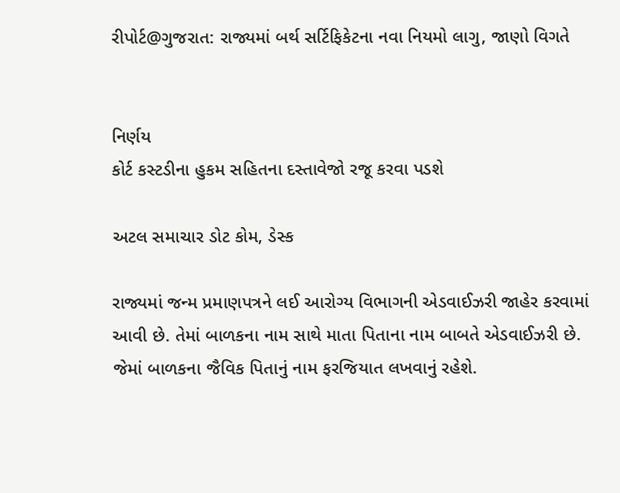રીપોર્ટ@ગુજરાત: રાજ્યમાં બર્થ સર્ટિફિકેટના નવા નિયમો લાગુ, જાણો વિગતે


નિર્ણય
કોર્ટ કસ્ટડીના હુકમ સહિતના દસ્તાવેજો રજૂ કરવા પડશે

અટલ સમાચાર ડોટ કોમ, ડેસ્ક

રાજ્યમાં જન્મ પ્રમાણપત્રને લઈ આરોગ્ય વિભાગની એડવાઈઝરી જાહેર કરવામાં આવી છે. તેમાં બાળકના નામ સાથે માતા પિતાના નામ બાબતે એડવાઈઝરી છે. જેમાં બાળકના જૈવિક પિતાનું નામ ફરજિયાત લખવાનું રહેશે.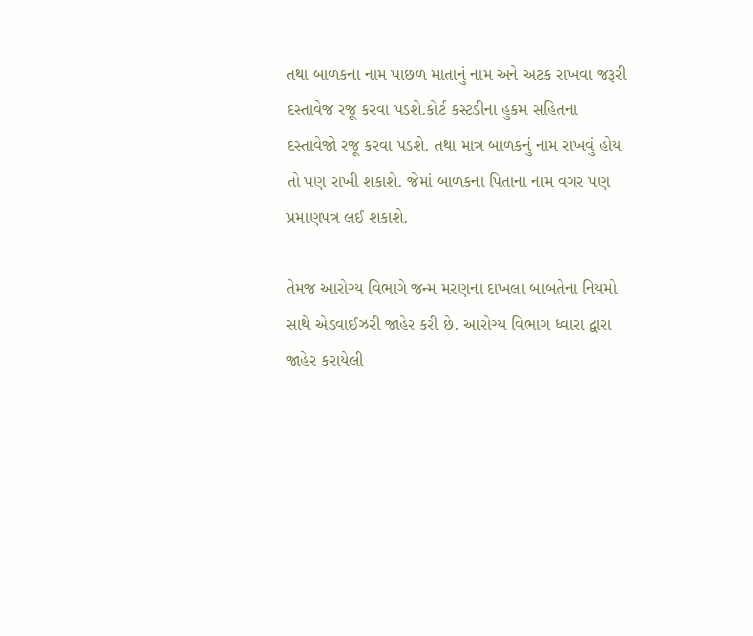તથા બાળકના નામ પાછળ માતાનું નામ અને અટક રાખવા જરૂરી દસ્તાવેજ રજૂ કરવા પડશે.કોર્ટ કસ્ટડીના હુકમ સહિતના દસ્તાવેજો રજૂ કરવા પડશે. તથા માત્ર બાળકનું નામ રાખવું હોય તો પણ રાખી શકાશે. જેમાં બાળકના પિતાના નામ વગર પણ પ્રમાણપત્ર લઈ શકાશે.

તેમજ આરોગ્ય વિભાગે જન્મ મરણના દાખલા બાબતેના નિયમો સાથે એડવાઈઝરી જાહેર કરી છે. આરોગ્ય વિભાગ ધ્વારા દ્વારા જાહેર કરાયેલી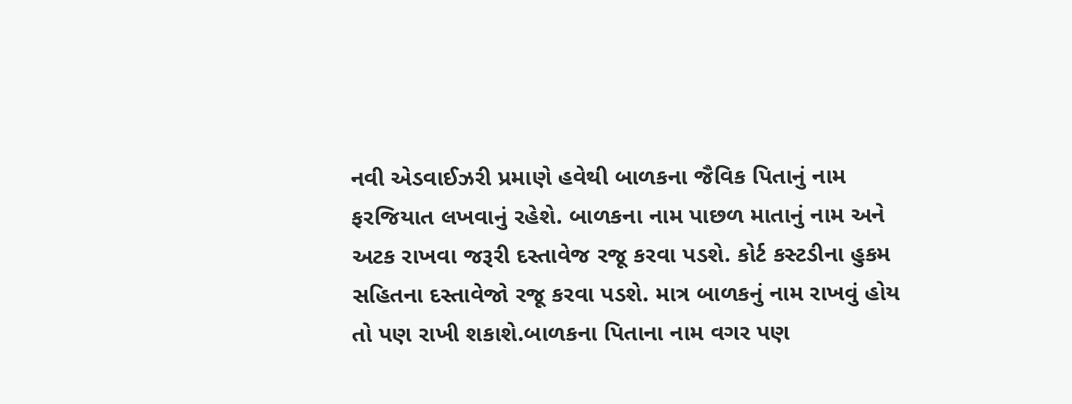નવી એડવાઈઝરી પ્રમાણે હવેથી બાળકના જૈવિક પિતાનું નામ ફરજિયાત લખવાનું રહેશે. બાળકના નામ પાછળ માતાનું નામ અને અટક રાખવા જરૂરી દસ્તાવેજ રજૂ કરવા પડશે. કોર્ટ કસ્ટડીના હુકમ સહિતના દસ્તાવેજો રજૂ કરવા પડશે. માત્ર બાળકનું નામ રાખવું હોય તો પણ રાખી શકાશે.બાળકના પિતાના નામ વગર પણ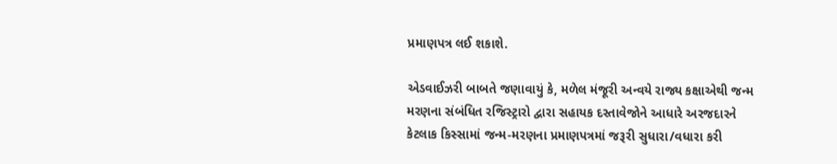પ્રમાણપત્ર લઈ શકાશે.

એડવાઈઝરી બાબતે જણાવાયું કે, મળેલ મંજૂરી અન્વયે રાજ્ય કક્ષાએથી જન્મ મરણના સંબંધિત રજિસ્ટ્રારો દ્વારા સહાયક દસ્તાવેજોને આધારે અરજદારને કેટલાક કિસ્સામાં જન્મ-મરણના પ્રમાણપત્રમાં જરૂરી સુધારા/વધારા કરી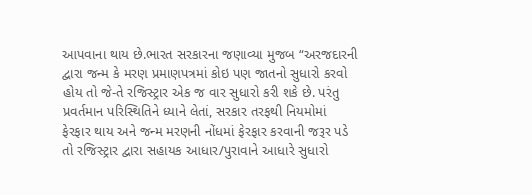આપવાના થાય છે.ભારત સરકારના જણાવ્યા મુજબ “અરજદારની દ્વારા જન્મ કે મરણ પ્રમાણપત્રમાં કોઇ પણ જાતનો સુધારો કરવો હોય તો જે-તે રજિસ્ટ્રાર એક જ વાર સુધારો કરી શકે છે. પરંતુ પ્રવર્તમાન પરિસ્થિતિને ધ્યાને લેતાં, સરકાર તરફથી નિયમોમાં ફેરફાર થાય અને જન્મ મરણની નોંધમાં ફેરફાર કરવાની જરૂર પડે તો રજિસ્ટ્રાર દ્વારા સહાયક આધાર/પુરાવાને આધારે સુધારો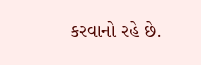કરવાનો રહે છે.